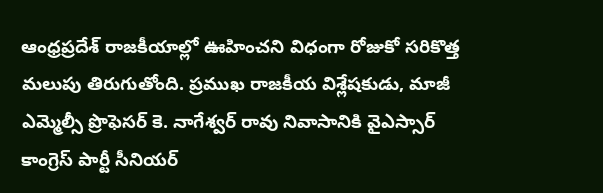ఆంధ్రప్రదేశ్ రాజకీయాల్లో ఊహించని విధంగా రోజుకో సరికొత్త మలుపు తిరుగుతోంది. ప్రముఖ రాజకీయ విశ్లేషకుడు, మాజీ ఎమ్మెల్సీ ప్రొఫెసర్ కె. నాగేశ్వర్ రావు నివాసానికి వైఎస్సార్ కాంగ్రెస్ పార్టీ సీనియర్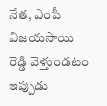నేత, ఎంపీ విజయసాయి రెడ్డి వెళ్తుండటం ఇప్పుడు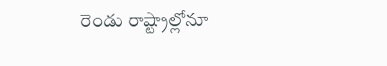రెండు రాష్ట్రాల్లోనూ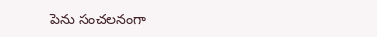పెను సంచలనంగా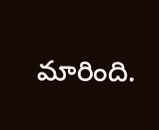మారింది.